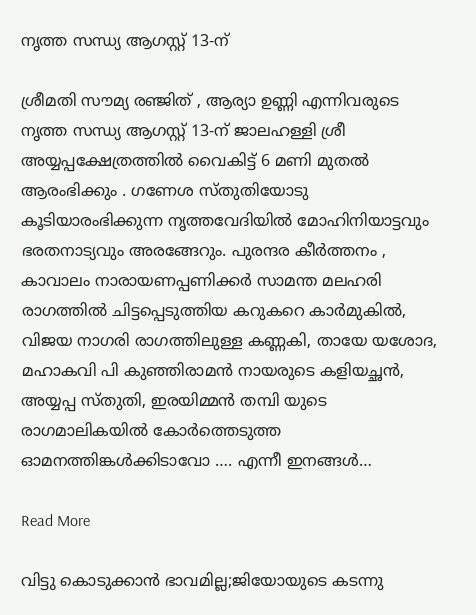നൃത്ത സന്ധ്യ ആഗസ്റ്റ് 13-ന്

ശ്രീമതി സൗമ്യ രഞ്ജിത് , ആര്യാ ഉണ്ണി എന്നിവരുടെ നൃത്ത സന്ധ്യ ആഗസ്റ്റ് 13-ന് ജാലഹള്ളി ശ്രീ അയ്യപ്പക്ഷേത്രത്തിൽ വൈകിട്ട് 6 മണി മുതൽ ആരംഭിക്കും . ഗണേശ സ്തുതിയോടു കൂടിയാരംഭിക്കുന്ന നൃത്തവേദിയിൽ മോഹിനിയാട്ടവും ഭരതനാട്യവും അരങ്ങേറും. പുരന്ദര കീർത്തനം , കാവാലം നാരായണപ്പണിക്കർ സാമന്ത മലഹരി രാഗത്തിൽ ചിട്ടപ്പെടുത്തിയ കറുകറെ കാർമുകിൽ, വിജയ നാഗരി രാഗത്തിലുള്ള കണ്ണകി, തായേ യശോദ, മഹാകവി പി കുഞ്ഞിരാമൻ നായരുടെ കളിയച്ഛൻ, അയ്യപ്പ സ്തുതി, ഇരയിമ്മൻ തമ്പി യുടെ രാഗമാലികയിൽ കോർത്തെടുത്ത ഓമനത്തിങ്കൾക്കിടാവോ …. എന്നീ ഇനങ്ങൾ…

Read More

വിട്ടു കൊടുക്കാന്‍ ഭാവമില്ല;ജിയോയുടെ കടന്നു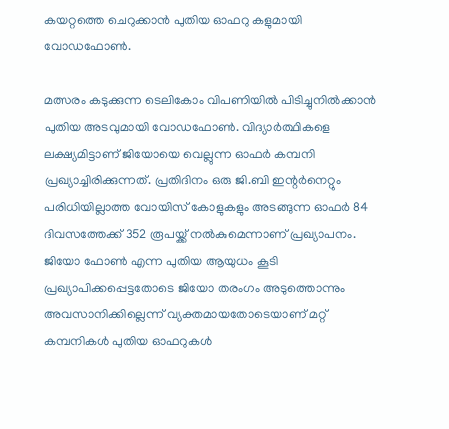കയറ്റത്തെ ചെറുക്കാന്‍ പുതിയ ഓഫറു കളുമായി വോഡഫോണ്‍.

മത്സരം കടുക്കുന്ന ടെലികോം വിപണിയില്‍ പിടിച്ചുനില്‍ക്കാന്‍ പുതിയ അടവുമായി വോഡഫോണ്‍. വിദ്യാര്‍ത്ഥികളെ ലക്ഷ്യമിട്ടാണ് ജിയോയെ വെല്ലുന്ന ഓഫര്‍ കമ്പനി പ്രഖ്യാച്ചിരിക്കുന്നത്. പ്രതിദിനം ഒരു ജി.ബി ഇന്റര്‍നെറ്റും പരിധിയില്ലാത്ത വോയിസ് കോളുകളും അടങ്ങുന്ന ഓഫര്‍ 84 ദിവസത്തേക്ക് 352 രൂപയ്ക്ക് നല്‍കുമെന്നാണ് പ്രഖ്യാപനം. ജിയോ ഫോണ്‍ എന്ന പുതിയ ആയുധം കൂടി പ്രഖ്യാപിക്കപ്പെട്ടതോടെ ജിയോ തരംഗം അടുത്തൊന്നും അവസാനിക്കില്ലെന്ന് വ്യക്തമായതോടെയാണ് മറ്റ് കമ്പനികള്‍ പുതിയ ഓഫറുകള്‍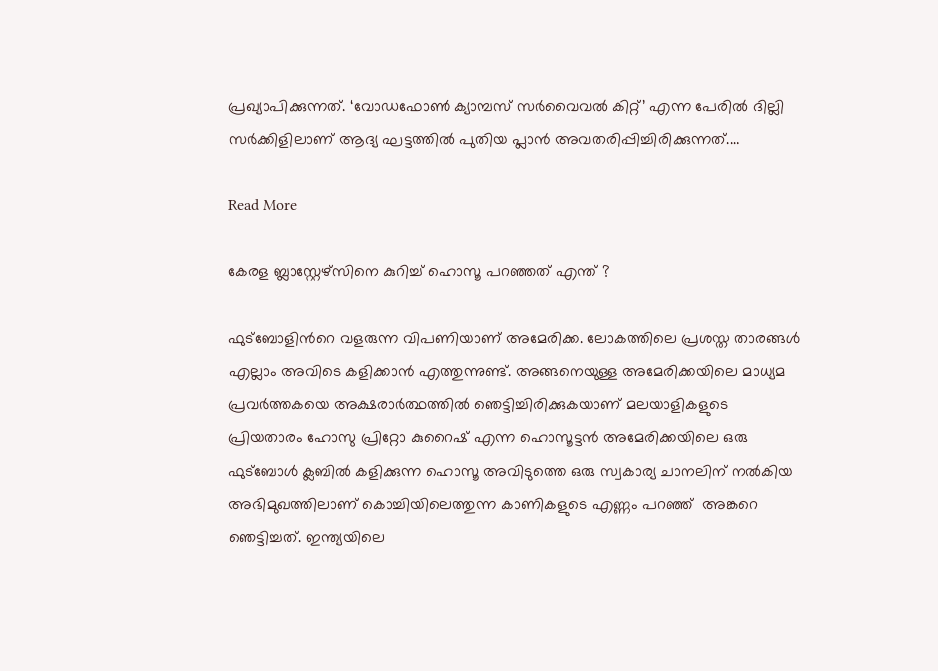പ്രഖ്യാപിക്കുന്നത്. ‘വോഡഫോണ്‍ ക്യാമ്പസ് സര്‍വൈവല്‍ കിറ്റ്’ എന്ന പേരില്‍ ദില്ലി സര്‍ക്കിളിലാണ് ആദ്യ ഘട്ടത്തില്‍ പുതിയ പ്ലാന്‍ അവതരിപ്പിച്ചിരിക്കുന്നത്.…

Read More

കേരള ബ്ലാസ്റ്റേഴ്‌സിനെ കുറിച്ച് ഹൊസൂ പറഞ്ഞത് എന്ത് ?

ഫുട്‌ബോളിന്‍റെ വളരുന്ന വിപണിയാണ് അമേരിക്ക. ലോകത്തിലെ പ്രശസ്ത താരങ്ങള്‍ എല്ലാം അവിടെ കളിക്കാന്‍ എത്തുന്നുണ്ട്. അങ്ങനെയുള്ള അമേരിക്കയിലെ മാധ്യമ പ്രവര്‍ത്തകയെ അക്ഷരാര്‍ത്ഥത്തില്‍ ഞെട്ടിച്ചിരിക്കുകയാണ് മലയാളികളുടെ പ്രിയതാരം ഹോസു പ്രിറ്റോ കുറൈഷ് എന്ന ഹൊസൂട്ടന്‍ അമേരിക്കയിലെ ഒരു ഫുട്ബോള്‍ ക്ലബില്‍ കളിക്കുന്ന ഹൊസൂ അവിടുത്തെ ഒരു സ്വകാര്യ ചാനലിന് നല്‍കിയ അഭിമുഖത്തിലാണ് കൊച്ചിയിലെത്തുന്ന കാണികളുടെ എണ്ണം പറഞ്ഞ്  അങ്കറെ ഞെട്ടിച്ചത്. ഇന്ത്യയിലെ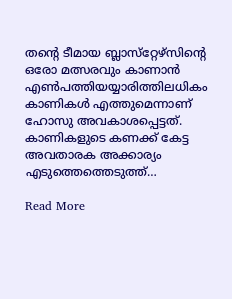തന്‍റെ ടീമായ ബ്ലാസ്‌റ്റേഴ്‌സിന്റെ ഒരോ മത്സരവും കാണാന്‍ എണ്‍പത്തിയയ്യാരിത്തിലധികം കാണികള്‍ എത്തുമെന്നാണ് ഹോസു അവകാശപ്പെട്ടത്. കാണികളുടെ കണക്ക് കേട്ട അവതാരക അക്കാര്യം എടുത്തെത്തെടുത്ത്…

Read More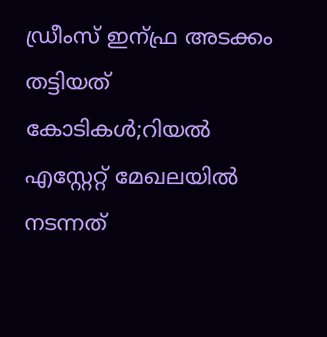ഡ്രീംസ് ഇന്ഫ്ര അടക്കം തട്ടിയത് കോടികള്‍;റിയല്‍ എസ്റ്റേറ്റ്‌ മേഖലയില്‍ നടന്നത്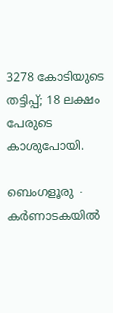3278 കോടിയുടെ തട്ടിപ്പ്; 18 ലക്ഷം പേരുടെ കാശുപോയി.

ബെംഗളൂരു ∙ കർണാടകയിൽ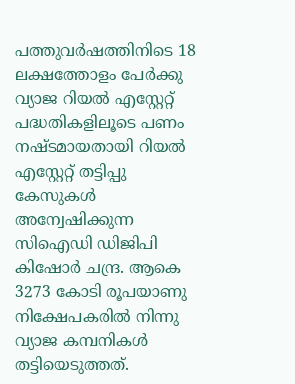പത്തുവർഷത്തിനിടെ 18 ലക്ഷത്തോളം പേർക്കു വ്യാജ റിയൽ എസ്റ്റേറ്റ് പദ്ധതികളിലൂടെ പണം നഷ്ടമായതായി റിയൽ എസ്റ്റേറ്റ് തട്ടിപ്പു കേസുകൾ അന്വേഷിക്കുന്ന സിഐഡി ഡിജിപി കിഷോർ ചന്ദ്ര. ആകെ 3273 കോടി രൂപയാണു നിക്ഷേപകരിൽ നിന്നു വ്യാജ കമ്പനികൾ തട്ടിയെടുത്തത്.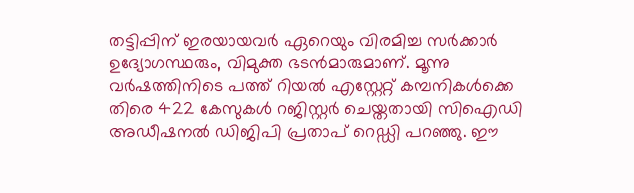തട്ടിപ്പിന് ഇരയായവർ ഏറെയും വിരമിച്ച സർക്കാർ ഉദ്യോഗസ്ഥരും, വിമുക്ത ഭടൻ‌മാരുമാണ്. മൂന്നു വർഷത്തിനിടെ പത്ത് റിയൽ എസ്റ്റേറ്റ് കമ്പനികൾക്കെ തിരെ 422 കേസുകൾ റജിസ്റ്റർ ചെയ്തതായി സിഐഡി അഡീഷനൽ ഡിജിപി പ്രതാപ് റെ‍ഡ്ഡി പറഞ്ഞു. ഈ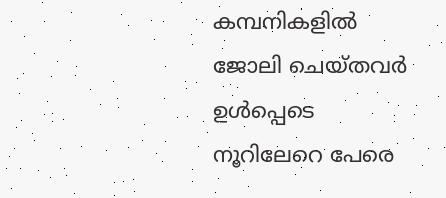കമ്പനികളിൽ ജോലി ചെയ്തവർ ഉൾപ്പെടെ നൂറിലേറെ പേരെ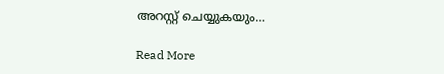അറസ്റ്റ് ചെയ്യുകയും…

Read More